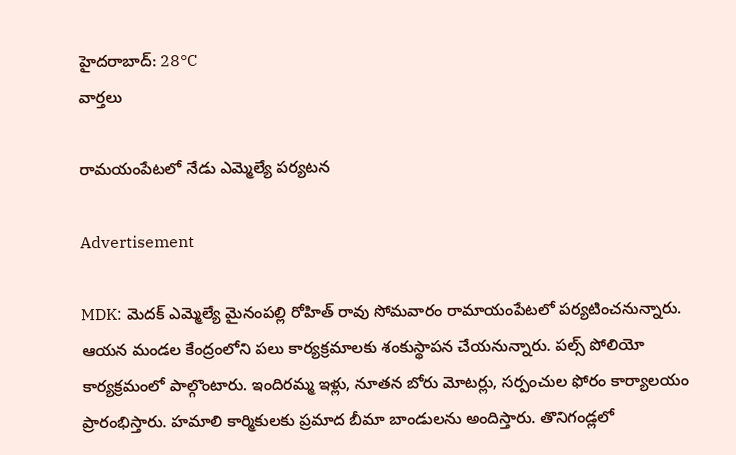హైదరాబాద్: 28°C
వార్తలు

రామయంపేటలో నేడు ఎమ్మెల్యే పర్యటన

Advertisement

MDK: మెదక్ ఎమ్మెల్యే మైనంపల్లి రోహిత్ రావు సోమవారం రామాయంపేటలో పర్యటించనున్నారు. ఆయన మండల కేంద్రంలోని పలు కార్యక్రమాలకు శంకుస్థాపన చేయనున్నారు. పల్స్ పోలియో కార్యక్రమంలో పాల్గొంటారు. ఇందిరమ్మ ఇళ్లు, నూతన బోరు మోటర్లు, సర్పంచుల ఫోరం కార్యాలయం ప్రారంభిస్తారు. హమాలి కార్మికులకు ప్రమాద బీమా బాండులను అందిస్తారు. తొనిగండ్లలో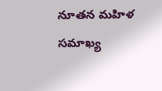నూతన మహిళ సమాఖ్య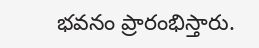భవనం ప్రారంభిస్తారు.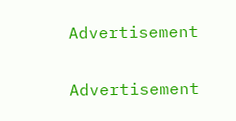Advertisement

Advertisement